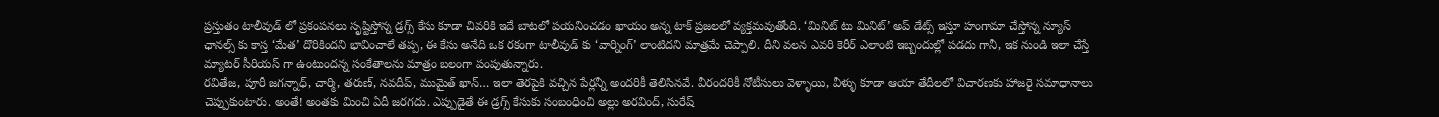ప్రస్తుతం టాలీవుడ్ లో ప్రకంపనలు సృష్టిస్తోన్న డ్రగ్స్ కేసు కూడా చివరికి ఇదే బాటలో పయనించడం ఖాయం అన్న టాక్ ప్రజలలో వ్యక్తమవుతోంది. ‘మినిట్ టు మినిట్’ అప్ డేట్స్ ఇస్తూ హంగామా చేస్తోన్న న్యూస్ ఛానల్స్ కు కాస్త ‘మేత’ దొరికిందని భావించాలే తప్ప, ఈ కేసు అనేది ఒక రకంగా టాలీవుడ్ కు ‘వార్నింగ్’ లాంటిదని మాత్రమే చెప్పాలి. దీని వలన ఎవరి కెరీర్ ఎలాంటి ఇబ్బందుల్లో పడదు గానీ, ఇక నుండి ఇలా చేస్తే మ్యాటర్ సీరియస్ గా ఉంటుందన్న సంకేతాలను మాత్రం బలంగా పంపుతున్నారు.
రవితేజ, పూరీ జగన్నాధ్, చార్మి, తరుణ్, నవదీప్, ముమైత్ ఖాన్… ఇలా తెరపైకి వచ్చిన పేర్లన్నీ అందరికీ తెలిసినవే. వీరందరికీ నోటీసులు వెళ్ళాయి, వీళ్ళు కూడా ఆయా తేదీలలో విచారణకు హాజరై సమాధానాలు చెప్పుకుంటారు. అంతే! అంతకు మించి ఏదీ జరగదు. ఎప్పుడైతే ఈ డ్రగ్స్ కేసుకు సంబంధించి అల్లు అరవింద్, సురేష్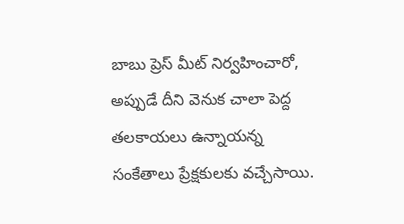బాబు ప్రెస్ మీట్ నిర్వహించారో, అప్పుడే దీని వెనుక చాలా పెద్ద తలకాయలు ఉన్నాయన్న సంకేతాలు ప్రేక్షకులకు వచ్చేసాయి.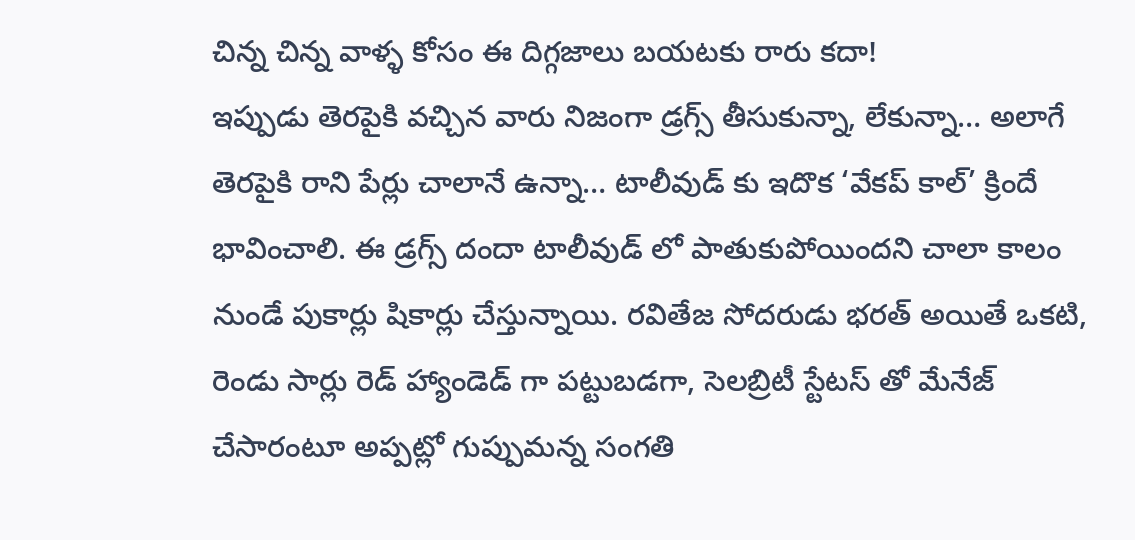చిన్న చిన్న వాళ్ళ కోసం ఈ దిగ్గజాలు బయటకు రారు కదా!
ఇప్పుడు తెరపైకి వచ్చిన వారు నిజంగా డ్రగ్స్ తీసుకున్నా, లేకున్నా… అలాగే తెరపైకి రాని పేర్లు చాలానే ఉన్నా… టాలీవుడ్ కు ఇదొక ‘వేకప్ కాల్’ క్రిందే భావించాలి. ఈ డ్రగ్స్ దందా టాలీవుడ్ లో పాతుకుపోయిందని చాలా కాలం నుండే పుకార్లు షికార్లు చేస్తున్నాయి. రవితేజ సోదరుడు భరత్ అయితే ఒకటి, రెండు సార్లు రెడ్ హ్యాండెడ్ గా పట్టుబడగా, సెలబ్రిటీ స్టేటస్ తో మేనేజ్ చేసారంటూ అప్పట్లో గుప్పుమన్న సంగతి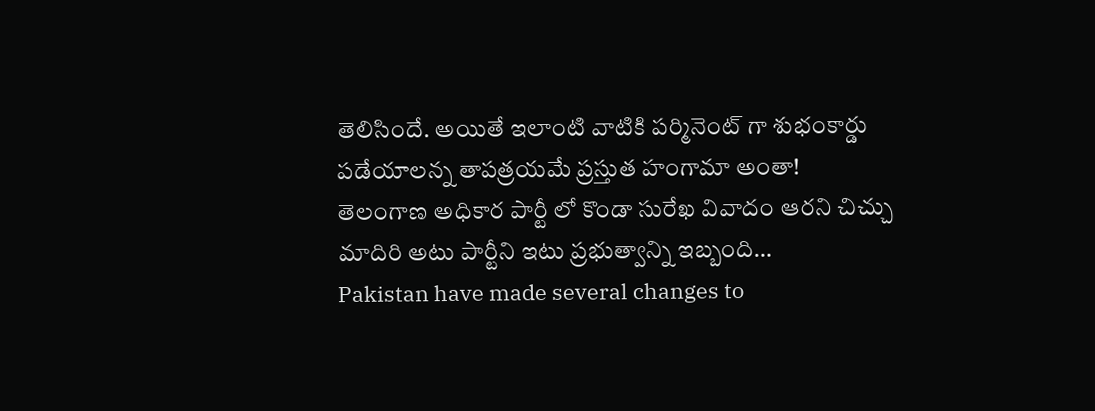తెలిసిందే. అయితే ఇలాంటి వాటికి పర్మినెంట్ గా శుభంకార్డు పడేయాలన్న తాపత్రయమే ప్రస్తుత హంగామా అంతా!
తెలంగాణ అధికార పార్టీ లో కొండా సురేఖ వివాదం ఆరని చిచ్చు మాదిరి అటు పార్టీని ఇటు ప్రభుత్వాన్ని ఇబ్బంది…
Pakistan have made several changes to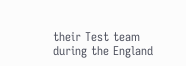their Test team during the England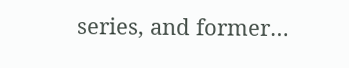series, and former…